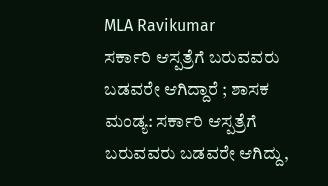MLA Ravikumar
ಸರ್ಕಾರಿ ಆಸ್ಪತ್ರೆಗೆ ಬರುವವರು ಬಡವರೇ ಆಗಿದ್ದಾರೆ ; ಶಾಸಕ
ಮಂಡ್ಯ: ಸರ್ಕಾರಿ ಆಸ್ಪತ್ರೆಗೆ ಬರುವವರು ಬಡವರೇ ಆಗಿದ್ದು,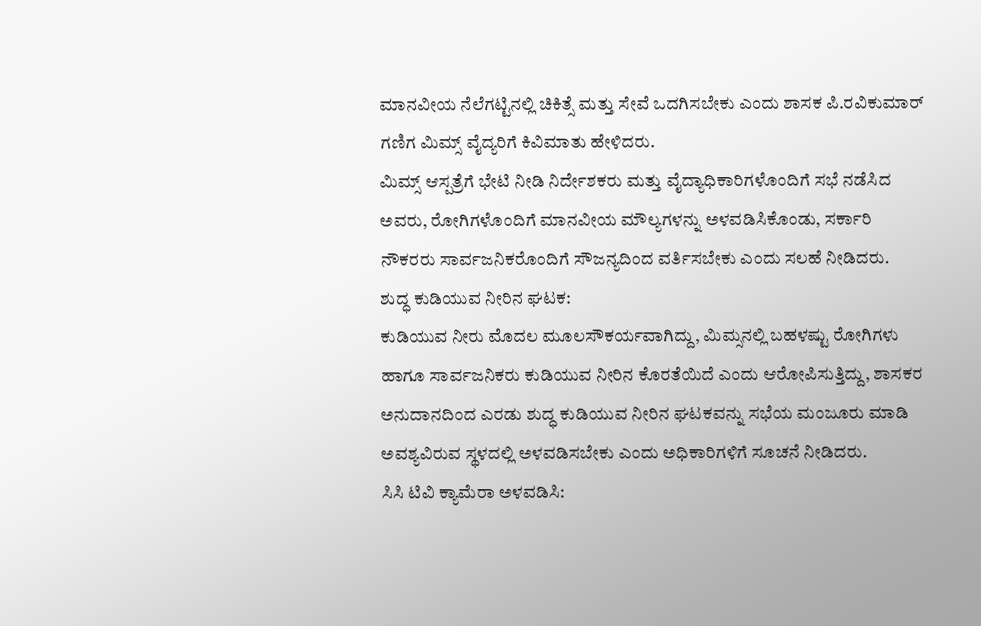ಮಾನವೀಯ ನೆಲೆಗಟ್ಟಿನಲ್ಲಿ ಚಿಕಿತ್ಸೆ ಮತ್ತು ಸೇವೆ ಒದಗಿಸಬೇಕು ಎಂದು ಶಾಸಕ ಪಿ.ರವಿಕುಮಾರ್ ಗಣಿಗ ಮಿಮ್ಸ್ ವೈದ್ಯರಿಗೆ ಕಿವಿಮಾತು ಹೇಳಿದರು.
ಮಿಮ್ಸ್ ಆಸ್ಪತ್ರೆಗೆ ಭೇಟಿ ನೀಡಿ ನಿರ್ದೇಶಕರು ಮತ್ತು ವೈದ್ಯಾಧಿಕಾರಿಗಳೊಂದಿಗೆ ಸಭೆ ನಡೆಸಿದ ಅವರು, ರೋಗಿಗಳೊಂದಿಗೆ ಮಾನವೀಯ ಮೌಲ್ಯಗಳನ್ನು ಅಳವಡಿಸಿಕೊಂಡು, ಸರ್ಕಾರಿ ನೌಕರರು ಸಾರ್ವಜನಿಕರೊಂದಿಗೆ ಸೌಜನ್ಯದಿಂದ ವರ್ತಿಸಬೇಕು ಎಂದು ಸಲಹೆ ನೀಡಿದರು.
ಶುದ್ಧ ಕುಡಿಯುವ ನೀರಿನ ಘಟಕ:
ಕುಡಿಯುವ ನೀರು ಮೊದಲ ಮೂಲಸೌಕರ್ಯವಾಗಿದ್ದು, ಮಿಮ್ಸನಲ್ಲಿ ಬಹಳಷ್ಟು ರೋಗಿಗಳು ಹಾಗೂ ಸಾರ್ವಜನಿಕರು ಕುಡಿಯುವ ನೀರಿನ ಕೊರತೆಯಿದೆ ಎಂದು ಆರೋಪಿಸುತ್ತಿದ್ದು, ಶಾಸಕರ ಅನುದಾನದಿಂದ ಎರಡು ಶುದ್ಧ ಕುಡಿಯುವ ನೀರಿನ ಘಟಕವನ್ನು ಸಭೆಯ ಮಂಜೂರು ಮಾಡಿ ಅವಶ್ಯವಿರುವ ಸ್ಥಳದಲ್ಲಿ ಅಳವಡಿಸಬೇಕು ಎಂದು ಅಧಿಕಾರಿಗಳಿಗೆ ಸೂಚನೆ ನೀಡಿದರು.
ಸಿಸಿ ಟಿವಿ ಕ್ಯಾಮೆರಾ ಅಳವಡಿಸಿ: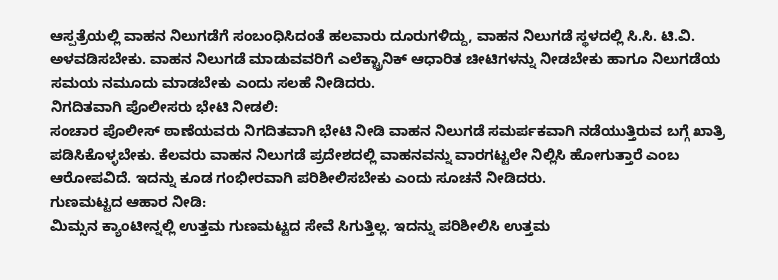ಆಸ್ಪತ್ರೆಯಲ್ಲಿ ವಾಹನ ನಿಲುಗಡೆಗೆ ಸಂಬಂಧಿಸಿದಂತೆ ಹಲವಾರು ದೂರುಗಳಿದ್ದು, ವಾಹನ ನಿಲುಗಡೆ ಸ್ಥಳದಲ್ಲಿ ಸಿ.ಸಿ. ಟಿ.ವಿ. ಅಳವಡಿಸಬೇಕು. ವಾಹನ ನಿಲುಗಡೆ ಮಾಡುವವರಿಗೆ ಎಲೆಕ್ಟ್ರಾನಿಕ್ ಆಧಾರಿತ ಚೀಟಿಗಳನ್ನು ನೀಡಬೇಕು ಹಾಗೂ ನಿಲುಗಡೆಯ ಸಮಯ ನಮೂದು ಮಾಡಬೇಕು ಎಂದು ಸಲಹೆ ನೀಡಿದರು.
ನಿಗದಿತವಾಗಿ ಪೊಲೀಸರು ಭೇಟಿ ನೀಡಲಿ:
ಸಂಚಾರ ಪೊಲೀಸ್ ಠಾಣೆಯವರು ನಿಗದಿತವಾಗಿ ಭೇಟಿ ನೀಡಿ ವಾಹನ ನಿಲುಗಡೆ ಸಮರ್ಪಕವಾಗಿ ನಡೆಯುತ್ತಿರುವ ಬಗ್ಗೆ ಖಾತ್ರಿ ಪಡಿಸಿಕೊಳ್ಳಬೇಕು. ಕೆಲವರು ವಾಹನ ನಿಲುಗಡೆ ಪ್ರದೇಶದಲ್ಲಿ ವಾಹನವನ್ನು ವಾರಗಟ್ಟಲೇ ನಿಲ್ಲಿಸಿ ಹೋಗುತ್ತಾರೆ ಎಂಬ ಆರೋಪವಿದೆ. ಇದನ್ನು ಕೂಡ ಗಂಭೀರವಾಗಿ ಪರಿಶೀಲಿಸಬೇಕು ಎಂದು ಸೂಚನೆ ನೀಡಿದರು.
ಗುಣಮಟ್ಟದ ಆಹಾರ ನೀಡಿ:
ಮಿಮ್ಸನ ಕ್ಯಾಂಟೀನ್ನಲ್ಲಿ ಉತ್ತಮ ಗುಣಮಟ್ಟದ ಸೇವೆ ಸಿಗುತ್ತಿಲ್ಲ. ಇದನ್ನು ಪರಿಶೀಲಿಸಿ ಉತ್ತಮ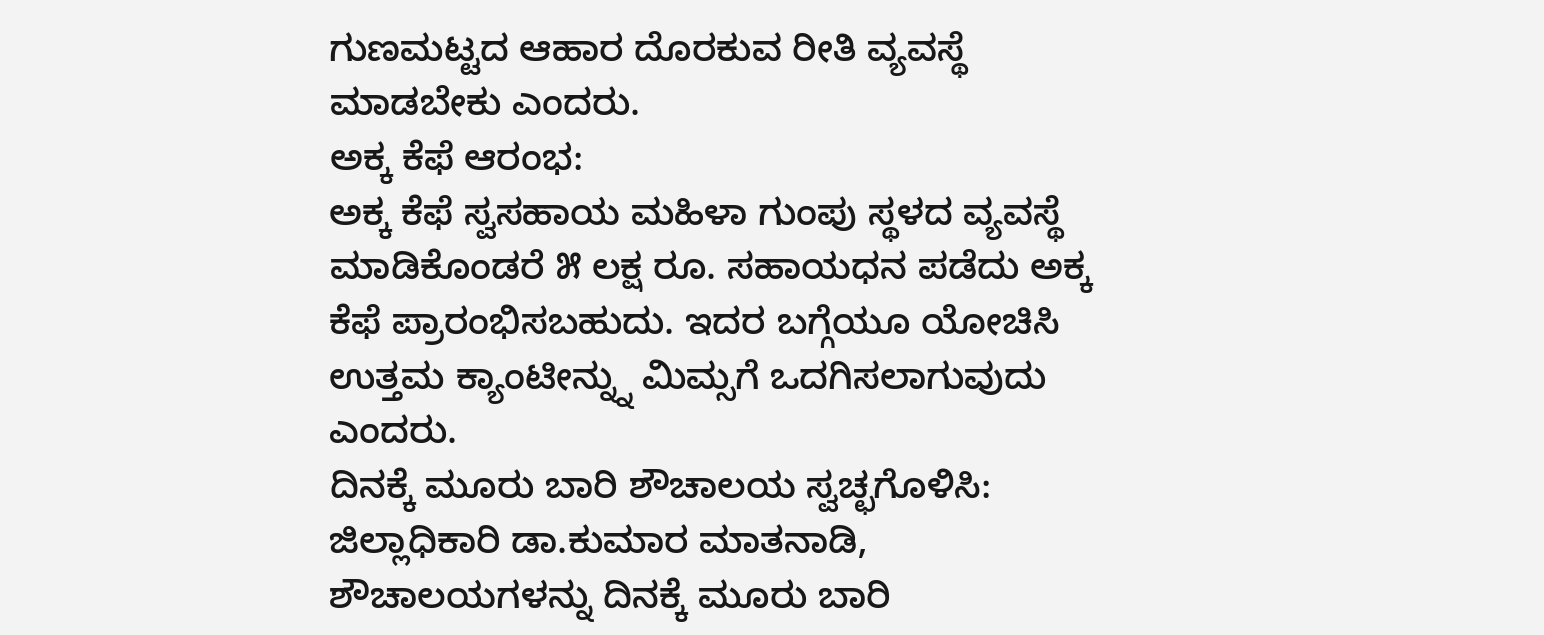ಗುಣಮಟ್ಟದ ಆಹಾರ ದೊರಕುವ ರೀತಿ ವ್ಯವಸ್ಥೆ ಮಾಡಬೇಕು ಎಂದರು.
ಅಕ್ಕ ಕೆಫೆ ಆರಂಭ:
ಅಕ್ಕ ಕೆಫೆ ಸ್ವಸಹಾಯ ಮಹಿಳಾ ಗುಂಪು ಸ್ಥಳದ ವ್ಯವಸ್ಥೆ ಮಾಡಿಕೊಂಡರೆ ೫ ಲಕ್ಷ ರೂ. ಸಹಾಯಧನ ಪಡೆದು ಅಕ್ಕ ಕೆಫೆ ಪ್ರಾರಂಭಿಸಬಹುದು. ಇದರ ಬಗ್ಗೆಯೂ ಯೋಚಿಸಿ ಉತ್ತಮ ಕ್ಯಾಂಟೀನ್ನ್ನು ಮಿಮ್ಸಗೆ ಒದಗಿಸಲಾಗುವುದು ಎಂದರು.
ದಿನಕ್ಕೆ ಮೂರು ಬಾರಿ ಶೌಚಾಲಯ ಸ್ವಚ್ಛಗೊಳಿಸಿ:
ಜಿಲ್ಲಾಧಿಕಾರಿ ಡಾ.ಕುಮಾರ ಮಾತನಾಡಿ, ಶೌಚಾಲಯಗಳನ್ನು ದಿನಕ್ಕೆ ಮೂರು ಬಾರಿ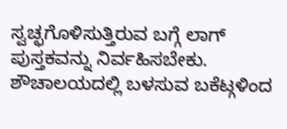ಸ್ವಚ್ಛಗೊಳಿಸುತ್ತಿರುವ ಬಗ್ಗೆ ಲಾಗ್ ಪುಸ್ತಕವನ್ನು ನಿರ್ವಹಿಸಬೇಕು. ಶೌಚಾಲಯದಲ್ಲಿ ಬಳಸುವ ಬಕೆಟ್ಗಳಿಂದ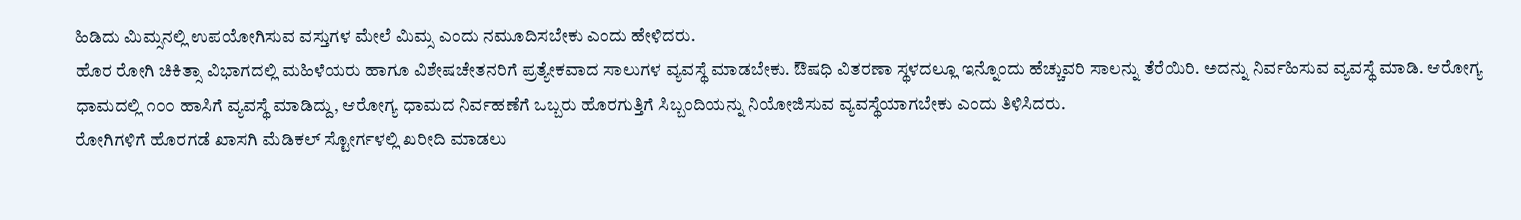ಹಿಡಿದು ಮಿಮ್ಸನಲ್ಲಿ ಉಪಯೋಗಿಸುವ ವಸ್ತುಗಳ ಮೇಲೆ ಮಿಮ್ಸ ಎಂದು ನಮೂದಿಸಬೇಕು ಎಂದು ಹೇಳಿದರು.
ಹೊರ ರೋಗಿ ಚಿಕಿತ್ಸಾ ವಿಭಾಗದಲ್ಲಿ ಮಹಿಳೆಯರು ಹಾಗೂ ವಿಶೇಷಚೇತನರಿಗೆ ಪ್ರತ್ಯೇಕವಾದ ಸಾಲುಗಳ ವ್ಯವಸ್ಥೆ ಮಾಡಬೇಕು. ಔಷಧಿ ವಿತರಣಾ ಸ್ಥಳದಲ್ಲೂ ಇನ್ನೊಂದು ಹೆಚ್ಚುವರಿ ಸಾಲನ್ನು ತೆರೆಯಿರಿ. ಅದನ್ನು ನಿರ್ವಹಿಸುವ ವ್ಯವಸ್ಥೆ ಮಾಡಿ. ಆರೋಗ್ಯ ಧಾಮದಲ್ಲಿ ೧೦೦ ಹಾಸಿಗೆ ವ್ಯವಸ್ಥೆ ಮಾಡಿದ್ದು, ಆರೋಗ್ಯ ಧಾಮದ ನಿರ್ವಹಣೆಗೆ ಒಬ್ಬರು ಹೊರಗುತ್ತಿಗೆ ಸಿಬ್ಬಂದಿಯನ್ನು ನಿಯೋಜಿಸುವ ವ್ಯವಸ್ಥೆಯಾಗಬೇಕು ಎಂದು ತಿಳಿಸಿದರು.
ರೋಗಿಗಳಿಗೆ ಹೊರಗಡೆ ಖಾಸಗಿ ಮೆಡಿಕಲ್ ಸ್ಟೋರ್ಗಳಲ್ಲಿ ಖರೀದಿ ಮಾಡಲು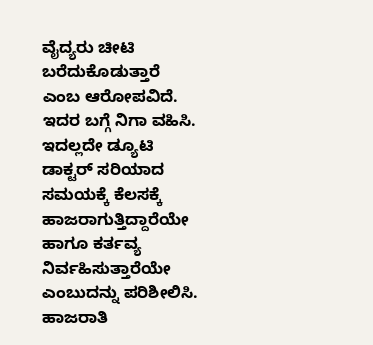ವೈದ್ಯರು ಚೀಟಿ ಬರೆದುಕೊಡುತ್ತಾರೆ ಎಂಬ ಆರೋಪವಿದೆ. ಇದರ ಬಗ್ಗೆ ನಿಗಾ ವಹಿಸಿ. ಇದಲ್ಲದೇ ಡ್ಯೂಟಿ ಡಾಕ್ಟರ್ ಸರಿಯಾದ ಸಮಯಕ್ಕೆ ಕೆಲಸಕ್ಕೆ ಹಾಜರಾಗುತ್ತಿದ್ದಾರೆಯೇ ಹಾಗೂ ಕರ್ತವ್ಯ ನಿರ್ವಹಿಸುತ್ತಾರೆಯೇ ಎಂಬುದನ್ನು ಪರಿಶೀಲಿಸಿ. ಹಾಜರಾತಿ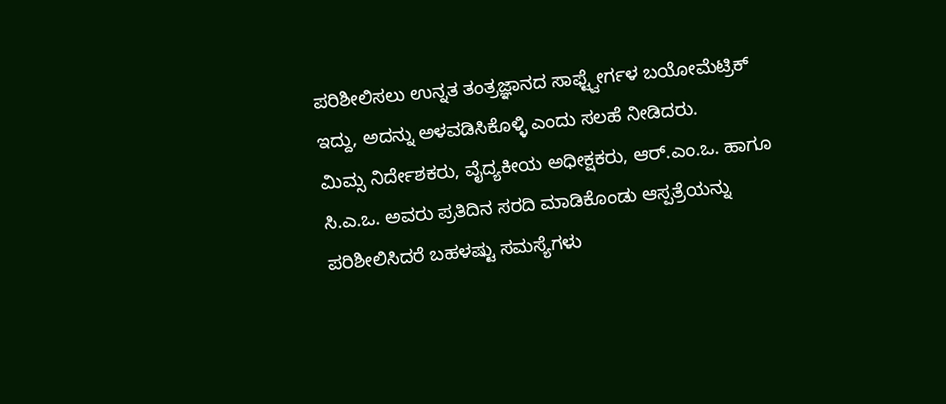ಪರಿಶೀಲಿಸಲು ಉನ್ನತ ತಂತ್ರಜ್ಞಾನದ ಸಾಫ್ಟ್ವೇರ್ಗಳ ಬಯೋಮೆಟ್ರಿಕ್ ಇದ್ದು, ಅದನ್ನು ಅಳವಡಿಸಿಕೊಳ್ಳಿ ಎಂದು ಸಲಹೆ ನೀಡಿದರು.
ಮಿಮ್ಸ ನಿರ್ದೇಶಕರು, ವೈದ್ಯಕೀಯ ಅಧೀಕ್ಷಕರು, ಆರ್.ಎಂ.ಒ. ಹಾಗೂ ಸಿ.ಎ.ಒ. ಅವರು ಪ್ರತಿದಿನ ಸರದಿ ಮಾಡಿಕೊಂಡು ಆಸ್ಪತ್ರೆಯನ್ನು ಪರಿಶೀಲಿಸಿದರೆ ಬಹಳಷ್ಟು ಸಮಸ್ಯೆಗಳು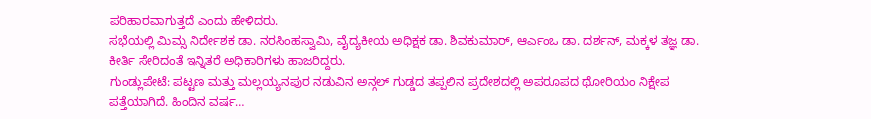ಪರಿಹಾರವಾಗುತ್ತದೆ ಎಂದು ಹೇಳಿದರು.
ಸಭೆಯಲ್ಲಿ ಮಿಮ್ಸ ನಿರ್ದೇಶಕ ಡಾ. ನರಸಿಂಹಸ್ವಾಮಿ, ವೈದ್ಯಕೀಯ ಅಧಿಕ್ಷಕ ಡಾ. ಶಿವಕುಮಾರ್, ಆರ್ಎಂಒ ಡಾ. ದರ್ಶನ್, ಮಕ್ಕಳ ತಜ್ಞ ಡಾ. ಕೀರ್ತಿ ಸೇರಿದಂತೆ ಇನ್ನಿತರೆ ಅಧಿಕಾರಿಗಳು ಹಾಜರಿದ್ದರು.
ಗುಂಡ್ಲುಪೇಟೆ: ಪಟ್ಟಣ ಮತ್ತು ಮಲ್ಲಯ್ಯನಪುರ ನಡುವಿನ ಅನ್ಗಲ್ ಗುಡ್ಡದ ತಪ್ಪಲಿನ ಪ್ರದೇಶದಲ್ಲಿ ಅಪರೂಪದ ಥೋರಿಯಂ ನಿಕ್ಷೇಪ ಪತ್ತೆಯಾಗಿದೆ. ಹಿಂದಿನ ವರ್ಷ…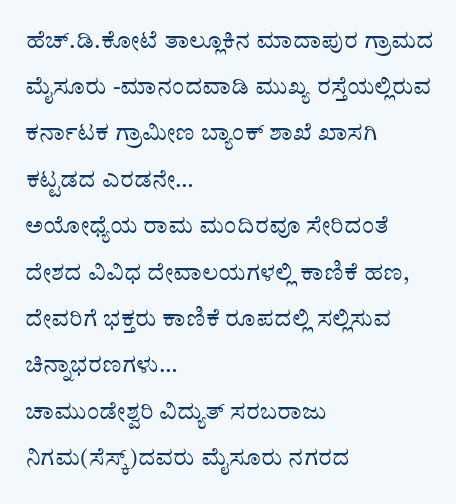ಹೆಚ್.ಡಿ.ಕೋಟೆ ತಾಲ್ಲೂಕಿನ ಮಾದಾಪುರ ಗ್ರಾಮದ ಮೈಸೂರು -ಮಾನಂದವಾಡಿ ಮುಖ್ಯ ರಸ್ತೆಯಲ್ಲಿರುವ ಕರ್ನಾಟಕ ಗ್ರಾಮೀಣ ಬ್ಯಾಂಕ್ ಶಾಖೆ ಖಾಸಗಿ ಕಟ್ಟಡದ ಎರಡನೇ…
ಅಯೋಧ್ಯೆಯ ರಾಮ ಮಂದಿರವೂ ಸೇರಿದಂತೆ ದೇಶದ ವಿವಿಧ ದೇವಾಲಯಗಳಲ್ಲಿ ಕಾಣಿಕೆ ಹಣ, ದೇವರಿಗೆ ಭಕ್ತರು ಕಾಣಿಕೆ ರೂಪದಲ್ಲಿ ಸಲ್ಲಿಸುವ ಚಿನ್ನಾಭರಣಗಳು…
ಚಾಮುಂಡೇಶ್ವರಿ ವಿದ್ಯುತ್ ಸರಬರಾಜು ನಿಗಮ(ಸೆಸ್ಕ್)ದವರು ಮೈಸೂರು ನಗರದ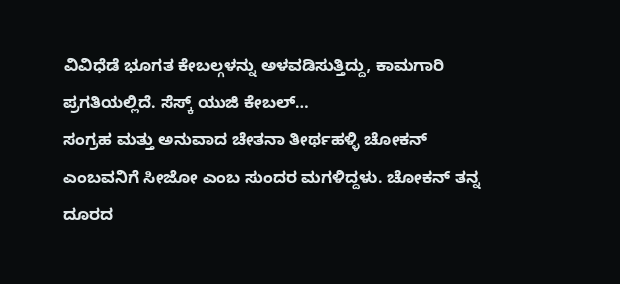ವಿವಿಧೆಡೆ ಭೂಗತ ಕೇಬಲ್ಗಳನ್ನು ಅಳವಡಿಸುತ್ತಿದ್ದು, ಕಾಮಗಾರಿ ಪ್ರಗತಿಯಲ್ಲಿದೆ. ಸೆಸ್ಕ್ ಯುಜಿ ಕೇಬಲ್…
ಸಂಗ್ರಹ ಮತ್ತು ಅನುವಾದ ಚೇತನಾ ತೀರ್ಥಹಳ್ಳಿ ಚೋಕನ್ ಎಂಬವನಿಗೆ ಸೀಜೋ ಎಂಬ ಸುಂದರ ಮಗಳಿದ್ದಳು. ಚೋಕನ್ ತನ್ನ ದೂರದ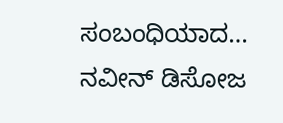ಸಂಬಂಧಿಯಾದ…
ನವೀನ್ ಡಿಸೋಜ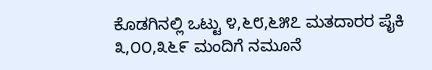ಕೊಡಗಿನಲ್ಲಿ ಒಟ್ಟು ೪,೬೮,೬೫೭ ಮತದಾರರ ಪೈಕಿ ೩,೦೦,೩೬೯ ಮಂದಿಗೆ ನಮೂನೆ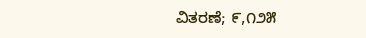ವಿತರಣೆ; ೯,೧೨೫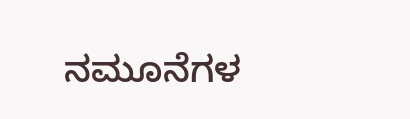ನಮೂನೆಗಳ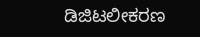ಡಿಜಿಟಲೀಕರಣ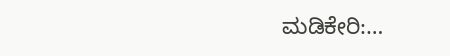ಮಡಿಕೇರಿ:…